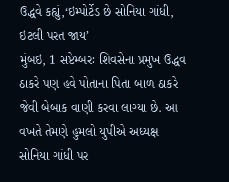ઉદ્ધવે કહ્યું,‘ઇમ્પોર્ટેડ છે સોનિયા ગાંધી, ઇટલી પરત જાય’
મુંબઇ, 1 સપ્ટેમ્બરઃ શિવસેના પ્રમુખ ઉદ્ધવ ઠાકરે પણ હવે પોતાના પિતા બાળ ઠાકરે જેવી બેબાક વાણી કરવા લાગ્યા છે. આ વખતે તેમણે હુમલો યુપીએ અધ્યક્ષ સોનિયા ગાંધી પર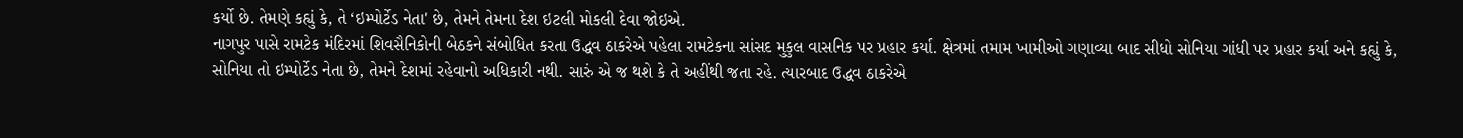કર્યો છે. તેમણે કહ્યું કે, તે ‘ઇમ્પોર્ટેડ નેતા' છે, તેમને તેમના દેશ ઇટલી મોકલી દેવા જોઇએ.
નાગપુર પાસે રામટેક મંદિરમાં શિવસૈનિકોની બેઠકને સંબોધિત કરતા ઉદ્ધવ ઠાકરેએ પહેલા રામટેકના સાંસદ મુકુલ વાસનિક પર પ્રહાર કર્યા. ક્ષેત્રમાં તમામ ખામીઓ ગણાવ્યા બાદ સીધો સોનિયા ગાંધી પર પ્રહાર કર્યા અને કહ્યું કે, સોનિયા તો ઇમ્પોર્ટેડ નેતા છે, તેમને દેશમાં રહેવાનો અધિકારી નથી. સારું એ જ થશે કે તે અહીંથી જતા રહે. ત્યારબાદ ઉદ્ધવ ઠાકરેએ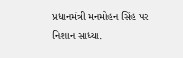પ્રધાનમંત્રી મનમોહન સિંહ પર નિશાન સાધ્યા.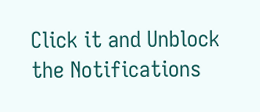Click it and Unblock the Notifications